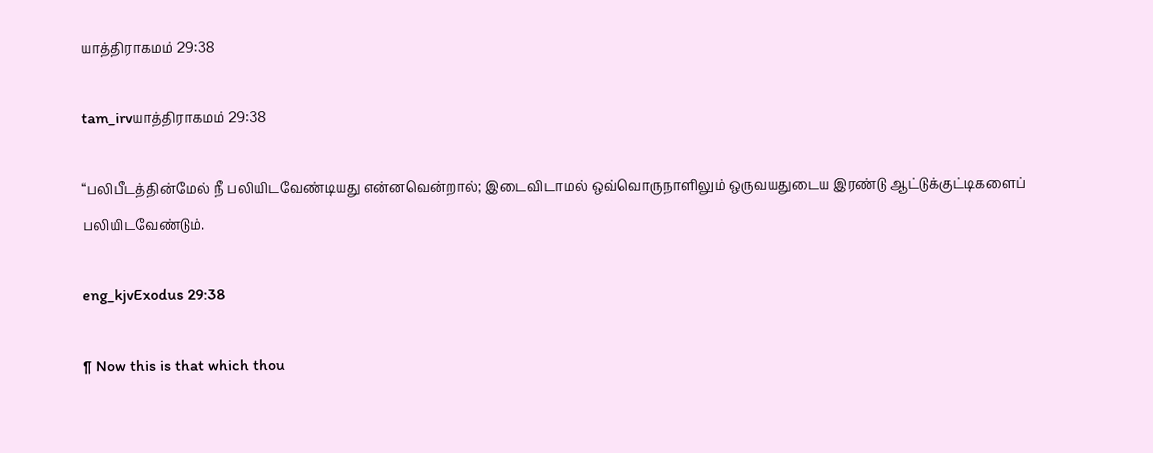யாத்திராகமம் 29:38

tam_irvயாத்திராகமம் 29:38

“பலிபீடத்தின்மேல் நீ பலியிடவேண்டியது என்னவென்றால்; இடைவிடாமல் ஒவ்வொருநாளிலும் ஒருவயதுடைய இரண்டு ஆட்டுக்குட்டிகளைப் பலியிடவேண்டும்.

eng_kjvExodus 29:38

¶ Now this is that which thou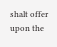shalt offer upon the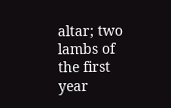altar; two lambs of the first year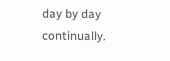day by day continually.